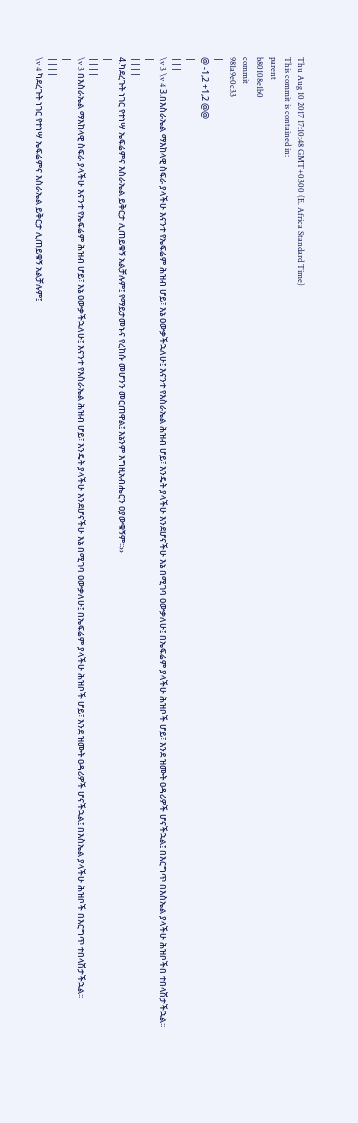Thu Aug 10 2017 17:10:48 GMT+0300 (E. Africa Standard Time)
This commit is contained in:
parent
b80108e1b0
commit
981a9e0c33
|
@ -1,2 +1,2 @@
|
|||
\v 3 \v 4 3.በእስራኤል ማእከላዊ ስፍራ ያላችሁ እናንተ የኤፍሬም ሕዝብ ሆይ፣ እኔ ዐውቃችኋለሁ፤ እናንተ የእስራኤል ሕዝብ ሆይ፣ እንዴት ያላችሁ እንደሆናችሁ እኔ በሚገባ ዐውቃለሁ፤ በኤፍሬም ያላችሁ ሕዝቦች ሆይ፣ እንደ ዝሙት ዐዳሪዎች ሆናችኋል፤ በእርግጥ በእስኤል ያላችሁ ሕዝቦችበ ተበላሽታችኋል፡፡
|
||||
4.ካደረጉት ነገር የተነሣ ኤፍሬምና እስራኤል ይቅርታ ሊጠይቁኝ አልቻሉም፤ የማይታመኑና የረከሱ መሆንን መርጠዋል፤ እኔንም እግዚአብሔርን ዐያውቁኝም፡፡››
|
||||
\v 3 በእስራኤል ማእከላዊ ስፍራ ያላችሁ እናንተ የኤፍሬም ሕዝብ ሆይ፣ እኔ ዐውቃችኋለሁ፤ እናንተ የእስራኤል ሕዝብ ሆይ፣ እንዴት ያላችሁ እንደሆናችሁ እኔ በሚገባ ዐውቃለሁ፤ በኤፍሬም ያላችሁ ሕዝቦች ሆይ፣ እንደ ዝሙት ዐዳሪዎች ሆናችኋል፤ በእስኤል ያላችሁ ሕዝቦች በእርግጥ ተበላሽታችኋል፡፡
|
||||
\v 4 ካደረጉት ነገር የተነሣ ኤፍሬምና እስራኤል ይቅርታ ሊጠይቁኝ አልቻሉም፤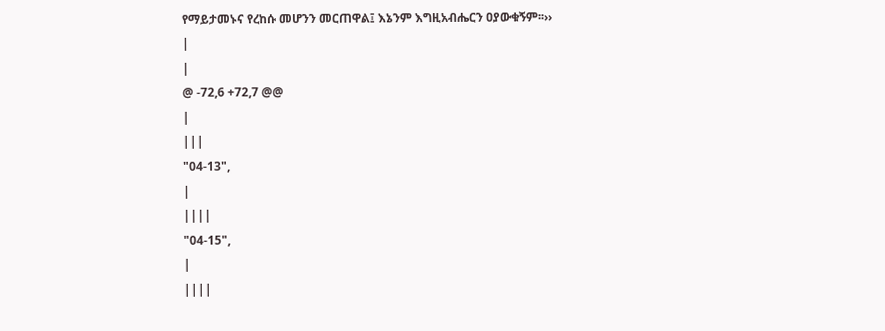የማይታመኑና የረከሱ መሆንን መርጠዋል፤ እኔንም እግዚአብሔርን ዐያውቁኝም፡፡››
|
|
@ -72,6 +72,7 @@
|
|||
"04-13",
|
||||
"04-15",
|
||||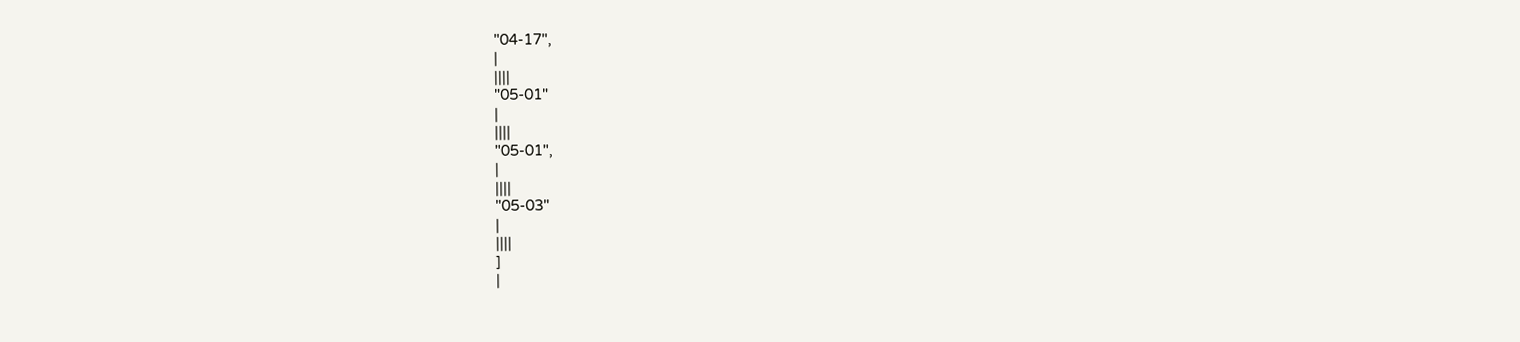"04-17",
|
||||
"05-01"
|
||||
"05-01",
|
||||
"05-03"
|
||||
]
|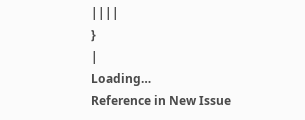||||
}
|
Loading…
Reference in New Issue